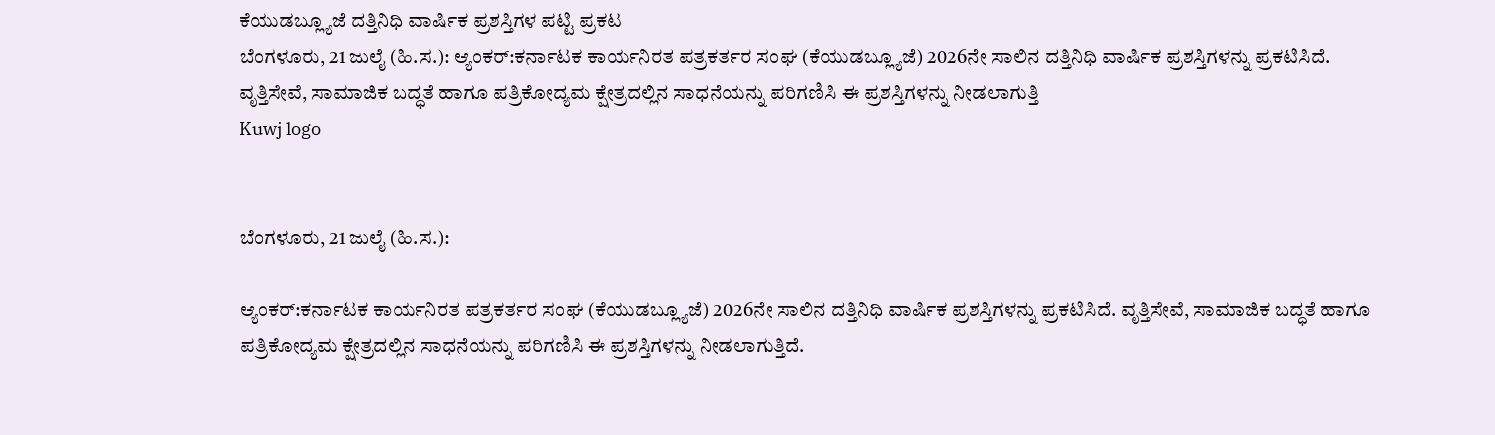ಕೆಯುಡಬ್ಲ್ಯೂಜೆ ದತ್ತಿನಿಧಿ ವಾರ್ಷಿಕ ಪ್ರಶಸ್ತಿಗಳ ಪಟ್ಟಿ ಪ್ರಕಟ
ಬೆಂಗಳೂರು, 21 ಜುಲೈ (ಹಿ.ಸ.): ಆ್ಯಂಕರ್:ಕರ್ನಾಟಕ ಕಾರ್ಯನಿರತ ಪತ್ರಕರ್ತರ ಸಂಘ (ಕೆಯುಡಬ್ಲ್ಯೂಜೆ) 2026ನೇ ಸಾಲಿನ ದತ್ತಿನಿಧಿ ವಾರ್ಷಿಕ ಪ್ರಶಸ್ತಿಗಳನ್ನು ಪ್ರಕಟಿಸಿದೆ. ವೃತ್ತಿಸೇವೆ, ಸಾಮಾಜಿಕ ಬದ್ಧತೆ ಹಾಗೂ ಪತ್ರಿಕೋದ್ಯಮ ಕ್ಷೇತ್ರದಲ್ಲಿನ ಸಾಧನೆಯನ್ನು ಪರಿಗಣಿಸಿ ಈ ಪ್ರಶಸ್ತಿಗಳನ್ನು ನೀಡಲಾಗುತ್ತಿ
Kuwj logo


ಬೆಂಗಳೂರು, 21 ಜುಲೈ (ಹಿ.ಸ.):

ಆ್ಯಂಕರ್:ಕರ್ನಾಟಕ ಕಾರ್ಯನಿರತ ಪತ್ರಕರ್ತರ ಸಂಘ (ಕೆಯುಡಬ್ಲ್ಯೂಜೆ) 2026ನೇ ಸಾಲಿನ ದತ್ತಿನಿಧಿ ವಾರ್ಷಿಕ ಪ್ರಶಸ್ತಿಗಳನ್ನು ಪ್ರಕಟಿಸಿದೆ. ವೃತ್ತಿಸೇವೆ, ಸಾಮಾಜಿಕ ಬದ್ಧತೆ ಹಾಗೂ ಪತ್ರಿಕೋದ್ಯಮ ಕ್ಷೇತ್ರದಲ್ಲಿನ ಸಾಧನೆಯನ್ನು ಪರಿಗಣಿಸಿ ಈ ಪ್ರಶಸ್ತಿಗಳನ್ನು ನೀಡಲಾಗುತ್ತಿದೆ.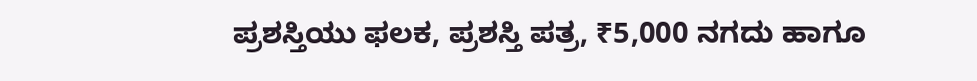ಪ್ರಶಸ್ತಿಯು ಫಲಕ, ಪ್ರಶಸ್ತಿ ಪತ್ರ, ₹5,000 ನಗದು ಹಾಗೂ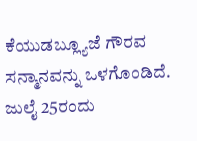ಕೆಯುಡಬ್ಲ್ಯೂಜೆ ಗೌರವ ಸನ್ಮಾನವನ್ನು ಒಳಗೊಂಡಿದೆ. ಜುಲೈ 25ರಂದು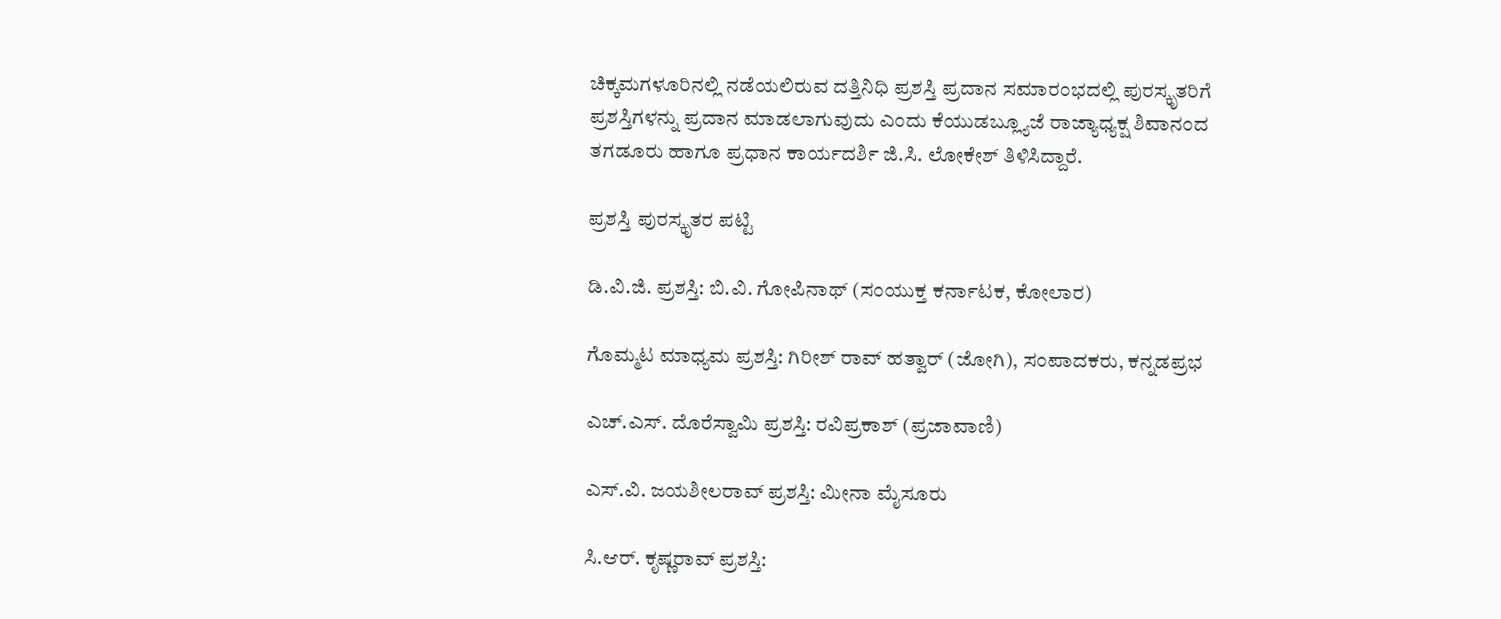ಚಿಕ್ಕಮಗಳೂರಿನಲ್ಲಿ ನಡೆಯಲಿರುವ ದತ್ತಿನಿಧಿ ಪ್ರಶಸ್ತಿ ಪ್ರದಾನ ಸಮಾರಂಭದಲ್ಲಿ ಪುರಸ್ಕೃತರಿಗೆ ಪ್ರಶಸ್ತಿಗಳನ್ನು ಪ್ರದಾನ ಮಾಡಲಾಗುವುದು ಎಂದು ಕೆಯುಡಬ್ಲ್ಯೂಜೆ ರಾಜ್ಯಾಧ್ಯಕ್ಷ ಶಿವಾನಂದ ತಗಡೂರು ಹಾಗೂ ಪ್ರಧಾನ ಕಾರ್ಯದರ್ಶಿ ಜಿ.ಸಿ. ಲೋಕೇಶ್ ತಿಳಿಸಿದ್ದಾರೆ.

ಪ್ರಶಸ್ತಿ ಪುರಸ್ಕೃತರ ಪಟ್ಟಿ

ಡಿ.ವಿ.ಜಿ. ಪ್ರಶಸ್ತಿ: ಬಿ.ವಿ. ಗೋಪಿನಾಥ್ (ಸಂಯುಕ್ತ ಕರ್ನಾಟಕ, ಕೋಲಾರ)

ಗೊಮ್ಮಟ ಮಾಧ್ಯಮ ಪ್ರಶಸ್ತಿ: ಗಿರೀಶ್ ರಾವ್ ಹತ್ವಾರ್ (ಜೋಗಿ), ಸಂಪಾದಕರು, ಕನ್ನಡಪ್ರಭ

ಎಚ್.ಎಸ್. ದೊರೆಸ್ವಾಮಿ ಪ್ರಶಸ್ತಿ: ರವಿಪ್ರಕಾಶ್ (ಪ್ರಜಾವಾಣಿ)

ಎಸ್.ವಿ. ಜಯಶೀಲರಾವ್ ಪ್ರಶಸ್ತಿ: ಮೀನಾ ಮೈಸೂರು

ಸಿ.ಆರ್. ಕೃಷ್ಣರಾವ್ ಪ್ರಶಸ್ತಿ: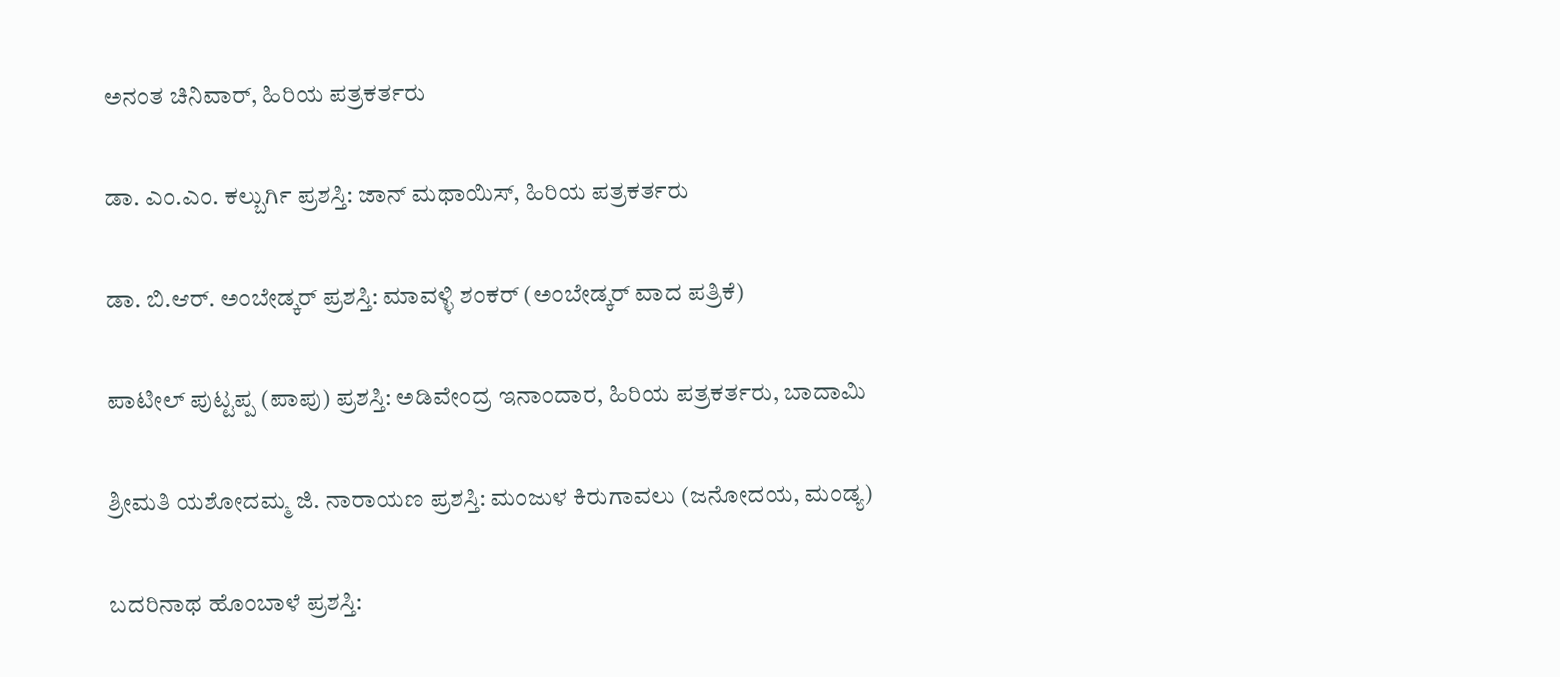ಅನಂತ ಚಿನಿವಾರ್, ಹಿರಿಯ ಪತ್ರಕರ್ತರು

ಡಾ. ಎಂ.ಎಂ. ಕಲ್ಬುರ್ಗಿ ಪ್ರಶಸ್ತಿ: ಜಾನ್ ಮಥಾಯಿಸ್, ಹಿರಿಯ ಪತ್ರಕರ್ತರು

ಡಾ. ಬಿ.ಆರ್. ಅಂಬೇಡ್ಕರ್ ಪ್ರಶಸ್ತಿ: ಮಾವಳ್ಳಿ ಶಂಕರ್ (ಅಂಬೇಡ್ಕರ್ ವಾದ ಪತ್ರಿಕೆ)

ಪಾಟೀಲ್ ಪುಟ್ಟಪ್ಪ (ಪಾಪು) ಪ್ರಶಸ್ತಿ: ಅಡಿವೇಂದ್ರ ಇನಾಂದಾರ, ಹಿರಿಯ ಪತ್ರಕರ್ತರು, ಬಾದಾಮಿ

ಶ್ರೀಮತಿ ಯಶೋದಮ್ಮ ಜಿ. ನಾರಾಯಣ ಪ್ರಶಸ್ತಿ: ಮಂಜುಳ ಕಿರುಗಾವಲು (ಜನೋದಯ, ಮಂಡ್ಯ)

ಬದರಿನಾಥ ಹೊಂಬಾಳೆ ಪ್ರಶಸ್ತಿ: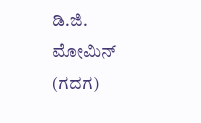ಡಿ.ಜಿ. ಮೋಮಿನ್ (ಗದಗ)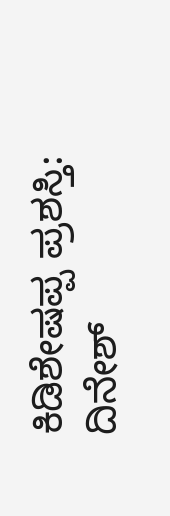ಕಿಡಿಶೇಷಪ್ಪ ಪ್ರಶಸ್ತಿ: ದಿನೇಶ್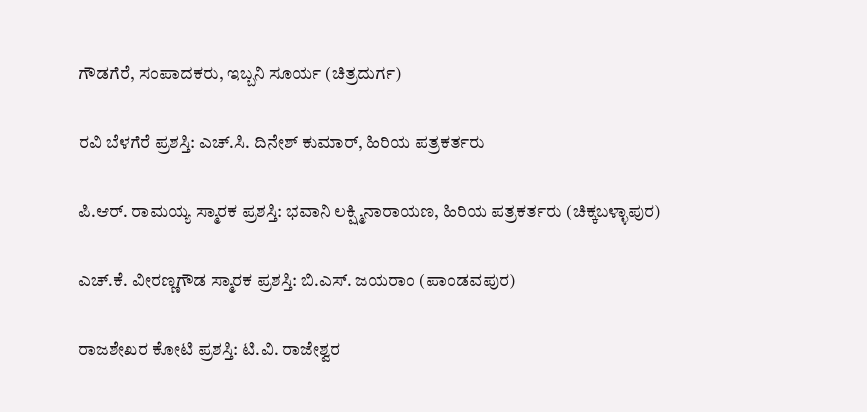ಗೌಡಗೆರೆ, ಸಂಪಾದಕರು, ಇಬ್ಬನಿ ಸೂರ್ಯ (ಚಿತ್ರದುರ್ಗ)

ರವಿ ಬೆಳಗೆರೆ ಪ್ರಶಸ್ತಿ: ಎಚ್.ಸಿ. ದಿನೇಶ್ ಕುಮಾರ್, ಹಿರಿಯ ಪತ್ರಕರ್ತರು

ಪಿ.ಆರ್. ರಾಮಯ್ಯ ಸ್ಮಾರಕ ಪ್ರಶಸ್ತಿ: ಭವಾನಿ ಲಕ್ಷ್ಮಿನಾರಾಯಣ, ಹಿರಿಯ ಪತ್ರಕರ್ತರು (ಚಿಕ್ಕಬಳ್ಳಾಪುರ)

ಎಚ್.ಕೆ. ವೀರಣ್ಣಗೌಡ ಸ್ಮಾರಕ ಪ್ರಶಸ್ತಿ: ಬಿ.ಎಸ್. ಜಯರಾಂ (ಪಾಂಡವಪುರ)

ರಾಜಶೇಖರ ಕೋಟಿ ಪ್ರಶಸ್ತಿ: ಟಿ.ವಿ. ರಾಜೇಶ್ವರ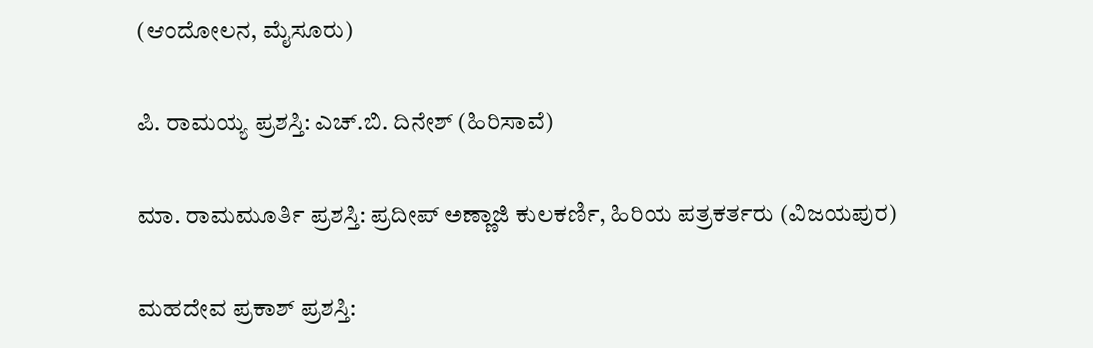(ಆಂದೋಲನ, ಮೈಸೂರು)

ಪಿ. ರಾಮಯ್ಯ ಪ್ರಶಸ್ತಿ: ಎಚ್.ಬಿ. ದಿನೇಶ್ (ಹಿರಿಸಾವೆ)

ಮಾ. ರಾಮಮೂರ್ತಿ ಪ್ರಶಸ್ತಿ: ಪ್ರದೀಪ್ ಅಣ್ಣಾಜಿ ಕುಲಕರ್ಣಿ, ಹಿರಿಯ ಪತ್ರಕರ್ತರು (ವಿಜಯಪುರ)

ಮಹದೇವ ಪ್ರಕಾಶ್ ಪ್ರಶಸ್ತಿ: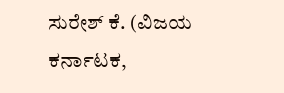ಸುರೇಶ್ ಕೆ. (ವಿಜಯ ಕರ್ನಾಟಕ,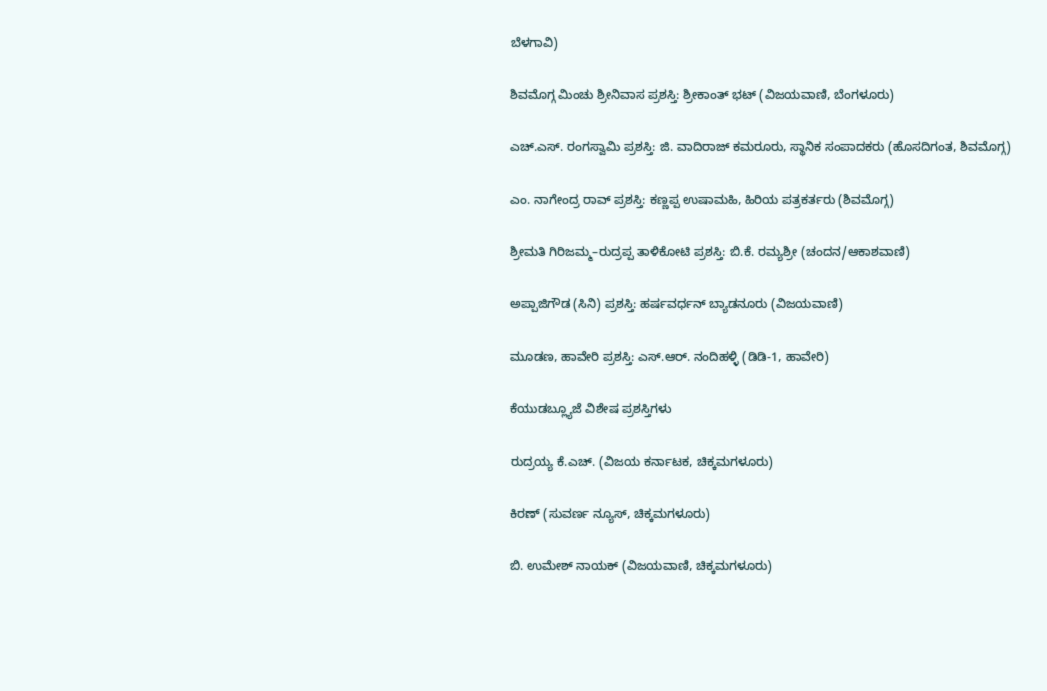ಬೆಳಗಾವಿ)

ಶಿವಮೊಗ್ಗ ಮಿಂಚು ಶ್ರೀನಿವಾಸ ಪ್ರಶಸ್ತಿ: ಶ್ರೀಕಾಂತ್ ಭಟ್ (ವಿಜಯವಾಣಿ, ಬೆಂಗಳೂರು)

ಎಚ್.ಎಸ್. ರಂಗಸ್ವಾಮಿ ಪ್ರಶಸ್ತಿ: ಜಿ. ವಾದಿರಾಜ್ ಕಮರೂರು, ಸ್ಥಾನಿಕ ಸಂಪಾದಕರು (ಹೊಸದಿಗಂತ, ಶಿವಮೊಗ್ಗ)

ಎಂ. ನಾಗೇಂದ್ರ ರಾವ್ ಪ್ರಶಸ್ತಿ: ಕಣ್ಣಪ್ಪ ಉಷಾಮಹಿ, ಹಿರಿಯ ಪತ್ರಕರ್ತರು (ಶಿವಮೊಗ್ಗ)

ಶ್ರೀಮತಿ ಗಿರಿಜಮ್ಮ–ರುದ್ರಪ್ಪ ತಾಳಿಕೋಟಿ ಪ್ರಶಸ್ತಿ: ಬಿ.ಕೆ. ರಮ್ಯಶ್ರೀ (ಚಂದನ/ಆಕಾಶವಾಣಿ)

ಅಪ್ಪಾಜಿಗೌಡ (ಸಿನಿ) ಪ್ರಶಸ್ತಿ: ಹರ್ಷವರ್ಧನ್ ಬ್ಯಾಡನೂರು (ವಿಜಯವಾಣಿ)

ಮೂಡಣ, ಹಾವೇರಿ ಪ್ರಶಸ್ತಿ: ಎಸ್.ಆರ್. ನಂದಿಹಳ್ಳಿ (ಡಿಡಿ-1, ಹಾವೇರಿ)

ಕೆಯುಡಬ್ಲ್ಯೂಜೆ ವಿಶೇಷ ಪ್ರಶಸ್ತಿಗಳು

ರುದ್ರಯ್ಯ ಕೆ.ಎಚ್. (ವಿಜಯ ಕರ್ನಾಟಕ, ಚಿಕ್ಕಮಗಳೂರು)

ಕಿರಣ್ (ಸುವರ್ಣ ನ್ಯೂಸ್, ಚಿಕ್ಕಮಗಳೂರು)

ಬಿ. ಉಮೇಶ್ ನಾಯಕ್ (ವಿಜಯವಾಣಿ, ಚಿಕ್ಕಮಗಳೂರು)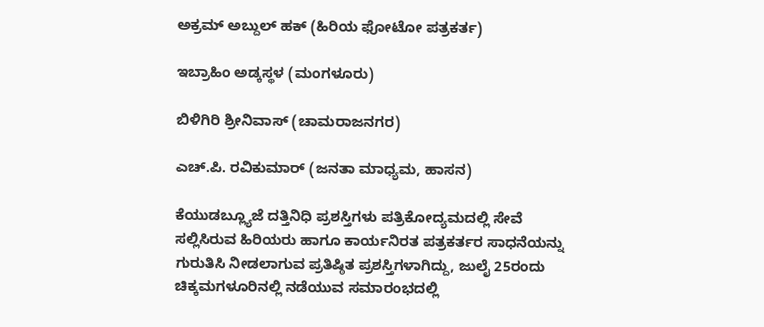ಅಕ್ರಮ್ ಅಬ್ದುಲ್ ಹಕ್ (ಹಿರಿಯ ಫೋಟೋ ಪತ್ರಕರ್ತ)

ಇಬ್ರಾಹಿಂ ಅಡ್ಕಸ್ಥಳ (ಮಂಗಳೂರು)

ಬಿಳಿಗಿರಿ ಶ್ರೀನಿವಾಸ್ (ಚಾಮರಾಜನಗರ)

ಎಚ್.ಪಿ. ರವಿಕುಮಾರ್ (ಜನತಾ ಮಾಧ್ಯಮ, ಹಾಸನ)

ಕೆಯುಡಬ್ಲ್ಯೂಜೆ ದತ್ತಿನಿಧಿ ಪ್ರಶಸ್ತಿಗಳು ಪತ್ರಿಕೋದ್ಯಮದಲ್ಲಿ ಸೇವೆ ಸಲ್ಲಿಸಿರುವ ಹಿರಿಯರು ಹಾಗೂ ಕಾರ್ಯನಿರತ ಪತ್ರಕರ್ತರ ಸಾಧನೆಯನ್ನು ಗುರುತಿಸಿ ನೀಡಲಾಗುವ ಪ್ರತಿಷ್ಠಿತ ಪ್ರಶಸ್ತಿಗಳಾಗಿದ್ದು, ಜುಲೈ 25ರಂದು ಚಿಕ್ಕಮಗಳೂರಿನಲ್ಲಿ ನಡೆಯುವ ಸಮಾರಂಭದಲ್ಲಿ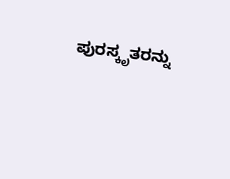ಪುರಸ್ಕೃತರನ್ನು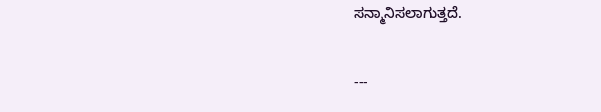ಸನ್ಮಾನಿಸಲಾಗುತ್ತದೆ.

---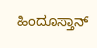ಹಿಂದೂಸ್ತಾನ್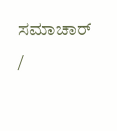ಸಮಾಚಾರ್ /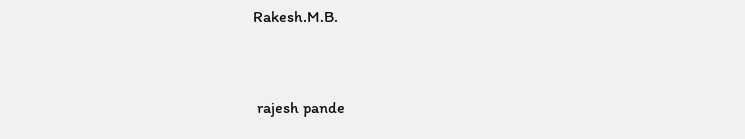Rakesh.M.B.


 rajesh pande